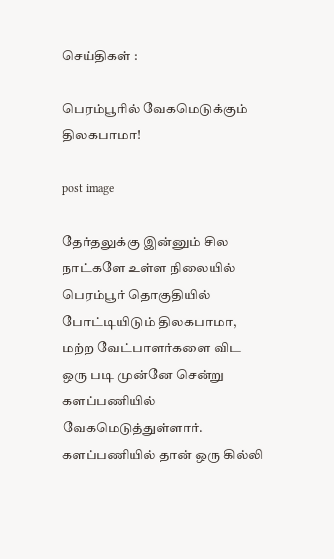செய்திகள் :

பெரம்பூரில் வேகமெடுக்கும் திலகபாமா!

post image

தேர்தலுக்கு இன்னும் சில நாட்களே உள்ள நிலையில் பெரம்பூர் தொகுதியில் போட்டியிடும் திலகபாமா, மற்ற வேட்பாளர்களை விட ஒரு படி முன்னே சென்று களப்பணியில் வேகமெடுத்துள்ளார். களப்பணியில் தான் ஒரு கில்லி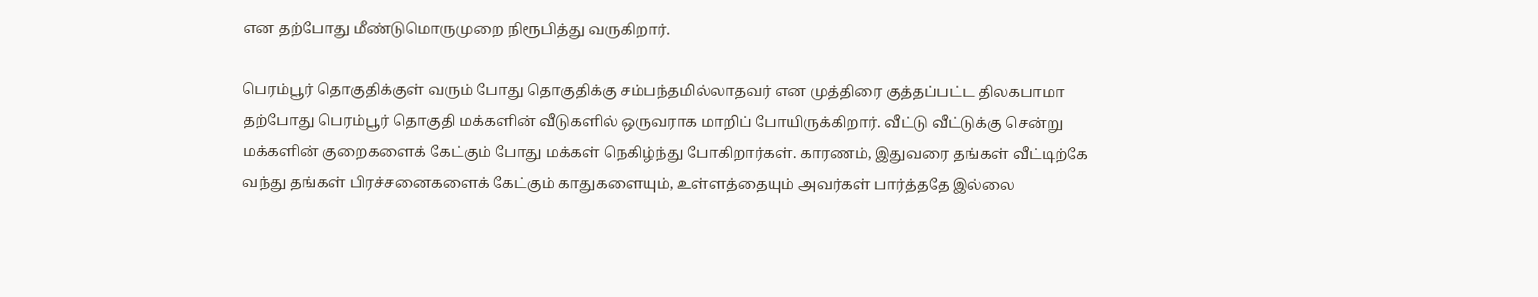என தற்போது மீண்டுமொருமுறை நிரூபித்து வருகிறார்.

பெரம்பூர் தொகுதிக்குள் வரும் போது தொகுதிக்கு சம்பந்தமில்லாதவர் என முத்திரை குத்தப்பட்ட திலகபாமா தற்போது பெரம்பூர் தொகுதி மக்களின் வீடுகளில் ஒருவராக மாறிப் போயிருக்கிறார். வீட்டு வீட்டுக்கு சென்று மக்களின் குறைகளைக் கேட்கும் போது மக்கள் நெகிழ்ந்து போகிறார்கள். காரணம், இதுவரை தங்கள் வீட்டிற்கே வந்து தங்கள் பிரச்சனைகளைக் கேட்கும் காதுகளையும், உள்ளத்தையும் அவர்கள் பார்த்ததே இல்லை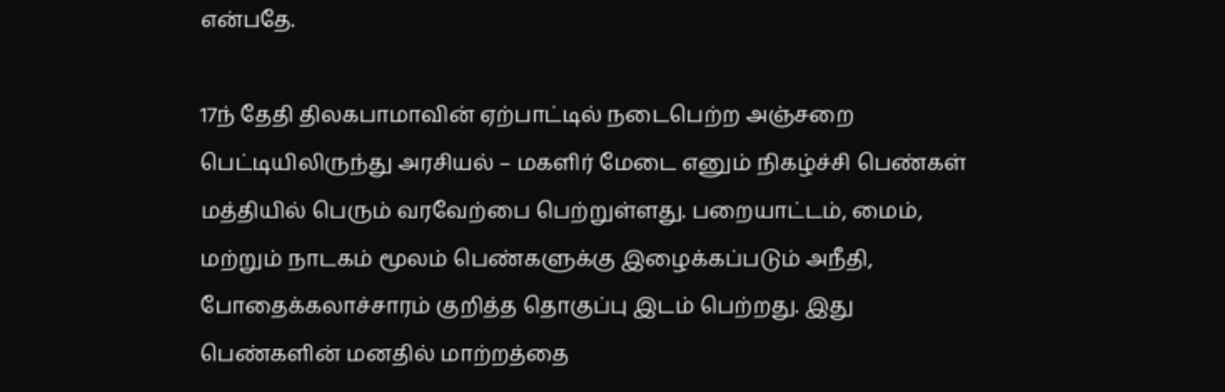என்பதே.

17ந் தேதி திலகபாமாவின் ஏற்பாட்டில் நடைபெற்ற அஞ்சறை பெட்டியிலிருந்து அரசியல் – மகளிர் மேடை எனும் நிகழ்ச்சி பெண்கள் மத்தியில் பெரும் வரவேற்பை பெற்றுள்ளது. பறையாட்டம், மைம், மற்றும் நாடகம் மூலம் பெண்களுக்கு இழைக்கப்படும் அநீதி, போதைக்கலாச்சாரம் குறித்த தொகுப்பு இடம் பெற்றது. இது பெண்களின் மனதில் மாற்றத்தை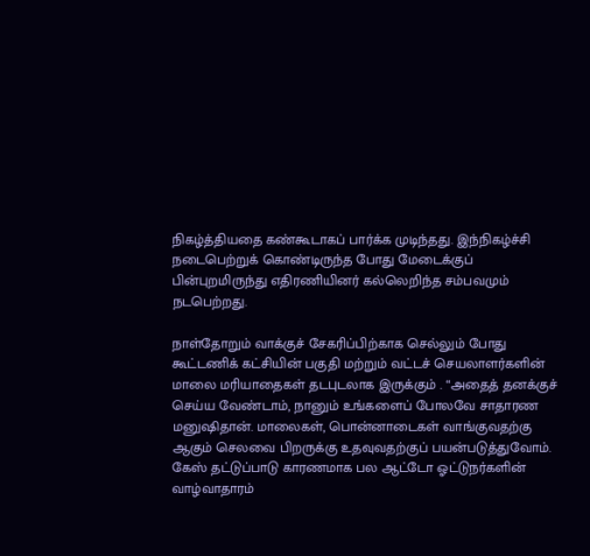நிகழ்த்தியதை கண்கூடாகப் பார்க்க முடிந்தது. இந்நிகழ்ச்சி நடைபெற்றுக் கொண்டிருந்த போது மேடைக்குப் பின்புறமிருந்து எதிரணியினர் கல்லெறிந்த சம்பவமும் நடபெற்றது.

நாள்தோறும் வாக்குச் சேகரிப்பிற்காக செல்லும் போது கூட்டணிக் கட்சியின் பகுதி மற்றும் வட்டச் செயலாளர்களின் மாலை மரியாதைகள் தடபுடலாக இருக்கும் . “அதைத் தனக்குச் செய்ய வேண்டாம், நானும் உங்களைப் போலவே சாதாரண மனுஷிதான். மாலைகள், பொன்னாடைகள் வாங்குவதற்கு ஆகும் செலவை பிறருக்கு உதவுவதற்குப் பயன்படுத்துவோம். கேஸ் தட்டுப்பாடு காரணமாக பல ஆட்டோ ஓட்டுநர்களின் வாழ்வாதாரம்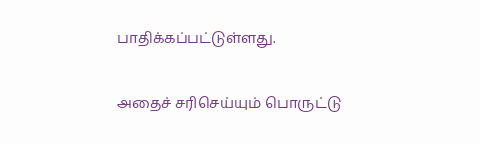பாதிக்கப்பட்டுள்ளது.

அதைச் சரிசெய்யும் பொருட்டு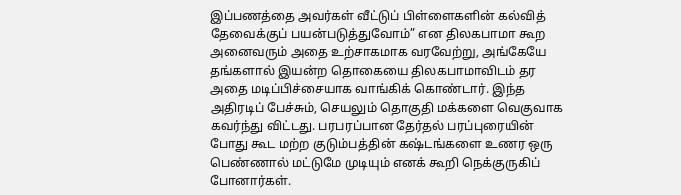இப்பணத்தை அவர்கள் வீட்டுப் பிள்ளைகளின் கல்வித் தேவைக்குப் பயன்படுத்துவோம்” என திலகபாமா கூற அனைவரும் அதை உற்சாகமாக வரவேற்று, அங்கேயே தங்களால் இயன்ற தொகையை திலகபாமாவிடம் தர அதை மடிப்பிச்சையாக வாங்கிக் கொண்டார். இந்த அதிரடிப் பேச்சும், செயலும் தொகுதி மக்களை வெகுவாக கவர்ந்து விட்டது. பரபரப்பான தேர்தல் பரப்புரையின் போது கூட மற்ற குடும்பத்தின் கஷ்டங்களை உணர ஒரு பெண்ணால் மட்டுமே முடியும் எனக் கூறி நெக்குருகிப் போனார்கள்.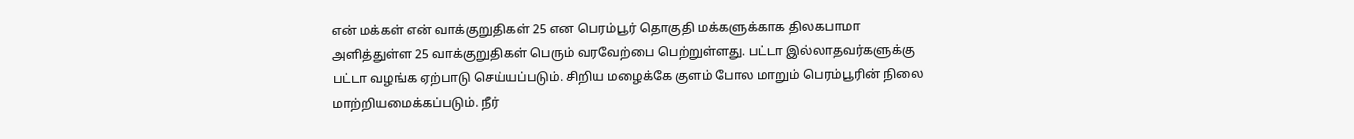என் மக்கள் என் வாக்குறுதிகள் 25 என பெரம்பூர் தொகுதி மக்களுக்காக திலகபாமா அளித்துள்ள 25 வாக்குறுதிகள் பெரும் வரவேற்பை பெற்றுள்ளது. பட்டா இல்லாதவர்களுக்கு பட்டா வழங்க ஏற்பாடு செய்யப்படும். சிறிய மழைக்கே குளம் போல மாறும் பெரம்பூரின் நிலை மாற்றியமைக்கப்படும். நீர்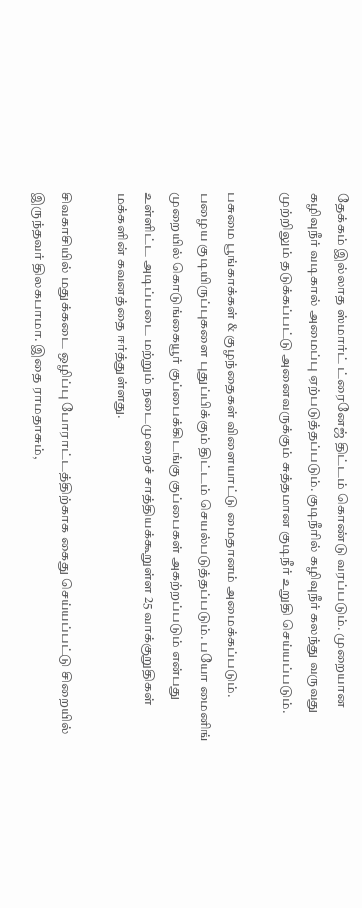தேக்கம் இல்லாத ஸ்மார்ட் ட்ரைனேஜ் திட்டம் கொண்டு வரப்படும். முறையான கழிவுநீர் வடிகால் அமைப்பு ஏற்படுத்தப்படும். குடிநீரில் கழிவுநீர் கலந்து வருவது முற்றிலும் தடுக்கப்பட்டு அனைவருக்கும் சுத்தமான குடிநீர் உறுதி செய்யப்படும்.

பசுமை பூங்காக்கள் & குழந்தைகள் விளையாட்டு மைதானம் அமைக்கப்படும். பழைய குடியிருப்புகளை புதுப்பிக்கும் திட்டம் செயல்படுத்தப்படும். பயோ மைனிங் முறையில் கொடுங்கையூர் குப்பைக்கிடங்கு குப்பைகள் அகற்றப்படும் என்பது உள்ளிட்ட அடிப்படை மற்றும் நடைமுறைச் சாத்தியக்கூறுள்ள 25 வாக்குறுதிகள் மக்களின் கவனத்தை ஈர்த்துள்ளது.

சிவகாசியில் மதுக்கடை ஒழிப்பு போராட்டத்திற்காக கைது செய்யப்பட்டு சிறையில் இருந்தவர் திலகபாமா. இதை ராமதாசும்,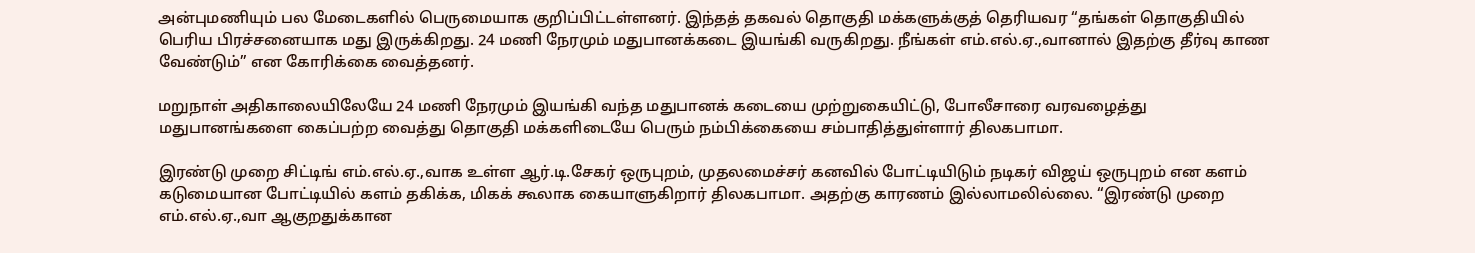அன்புமணியும் பல மேடைகளில் பெருமையாக குறிப்பிட்டள்ளனர். இந்தத் தகவல் தொகுதி மக்களுக்குத் தெரியவர “தங்கள் தொகுதியில் பெரிய பிரச்சனையாக மது இருக்கிறது. 24 மணி நேரமும் மதுபானக்கடை இயங்கி வருகிறது. நீங்கள் எம்.எல்.ஏ.,வானால் இதற்கு தீர்வு காண வேண்டும்” என கோரிக்கை வைத்தனர்.

மறுநாள் அதிகாலையிலேயே 24 மணி நேரமும் இயங்கி வந்த மதுபானக் கடையை முற்றுகையிட்டு, போலீசாரை வரவழைத்து மதுபானங்களை கைப்பற்ற வைத்து தொகுதி மக்களிடையே பெரும் நம்பிக்கையை சம்பாதித்துள்ளார் திலகபாமா.

இரண்டு முறை சிட்டிங் எம்.எல்.ஏ.,வாக உள்ள ஆர்.டி.சேகர் ஒருபுறம், முதலமைச்சர் கனவில் போட்டியிடும் நடிகர் விஜய் ஒருபுறம் என களம் கடுமையான போட்டியில் களம் தகிக்க, மிகக் கூலாக கையாளுகிறார் திலகபாமா. அதற்கு காரணம் இல்லாமலில்லை. “இரண்டு முறை எம்.எல்.ஏ.,வா ஆகுறதுக்கான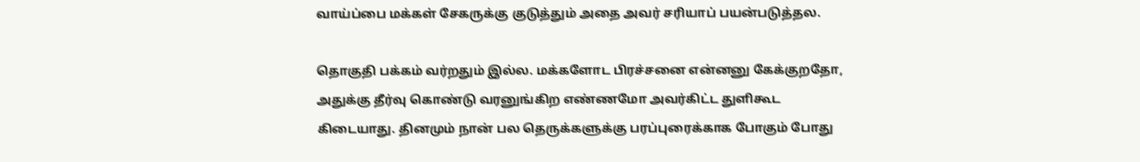வாய்ப்பை மக்கள் சேகருக்கு குடுத்தும் அதை அவர் சரியாப் பயன்படுத்தல.

தொகுதி பக்கம் வர்றதும் இல்ல. மக்களோட பிரச்சனை என்னனு கேக்குறதோ, அதுக்கு தீர்வு கொண்டு வரனுங்கிற எண்ணமோ அவர்கிட்ட துளிகூட கிடையாது. தினமும் நான் பல தெருக்களுக்கு பரப்புரைக்காக போகும் போது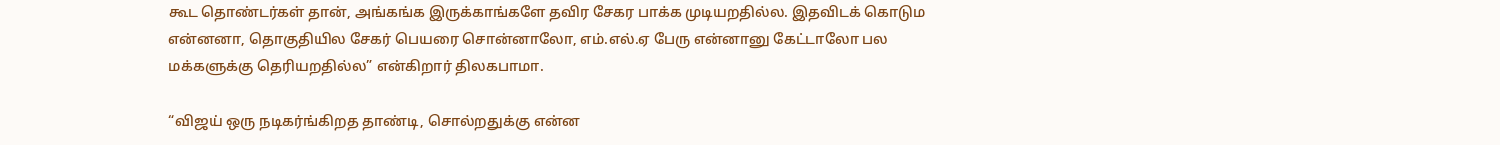கூட தொண்டர்கள் தான், அங்கங்க இருக்காங்களே தவிர சேகர பாக்க முடியறதில்ல. இதவிடக் கொடும என்னனா, தொகுதியில சேகர் பெயரை சொன்னாலோ, எம்.எல்.ஏ பேரு என்னானு கேட்டாலோ பல மக்களுக்கு தெரியறதில்ல” என்கிறார் திலகபாமா.

“விஜய் ஒரு நடிகர்ங்கிறத தாண்டி, சொல்றதுக்கு என்ன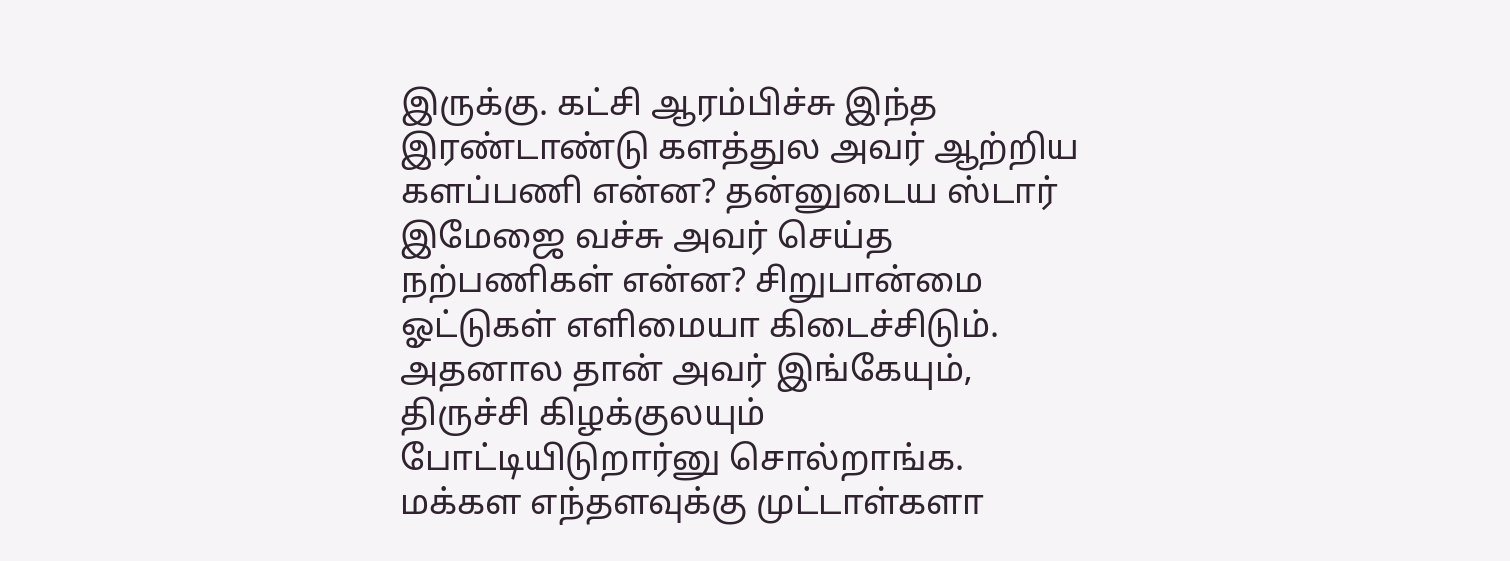இருக்கு. கட்சி ஆரம்பிச்சு இந்த இரண்டாண்டு களத்துல அவர் ஆற்றிய களப்பணி என்ன? தன்னுடைய ஸ்டார் இமேஜை வச்சு அவர் செய்த நற்பணிகள் என்ன? சிறுபான்மை ஓட்டுகள் எளிமையா கிடைச்சிடும். அதனால தான் அவர் இங்கேயும், திருச்சி கிழக்குலயும் போட்டியிடுறார்னு சொல்றாங்க. மக்கள எந்தளவுக்கு முட்டாள்களா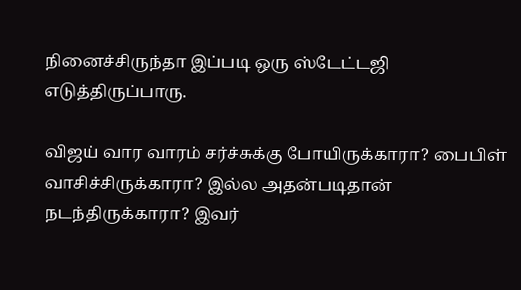நினைச்சிருந்தா இப்படி ஒரு ஸ்டேட்டஜி எடுத்திருப்பாரு.

விஜய் வார வாரம் சர்ச்சுக்கு போயிருக்காரா? பைபிள் வாசிச்சிருக்காரா? இல்ல அதன்படிதான் நடந்திருக்காரா? இவர்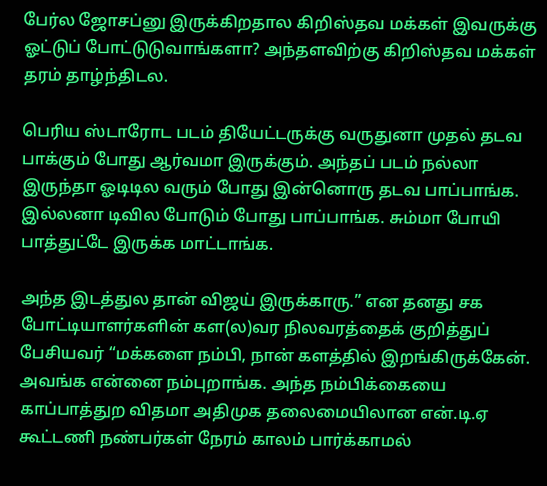பேர்ல ஜோசப்னு இருக்கிறதால கிறிஸ்தவ மக்கள் இவருக்கு ஓட்டுப் போட்டுடுவாங்களா? அந்தளவிற்கு கிறிஸ்தவ மக்கள் தரம் தாழ்ந்திடல.

பெரிய ஸ்டாரோட படம் தியேட்டருக்கு வருதுனா முதல் தடவ பாக்கும் போது ஆர்வமா இருக்கும். அந்தப் படம் நல்லா இருந்தா ஓடிடில வரும் போது இன்னொரு தடவ பாப்பாங்க. இல்லனா டிவில போடும் போது பாப்பாங்க. சும்மா போயி பாத்துட்டே இருக்க மாட்டாங்க.

அந்த இடத்துல தான் விஜய் இருக்காரு.” என தனது சக போட்டியாளர்களின் கள(ல)வர நிலவரத்தைக் குறித்துப் பேசியவர் “மக்களை நம்பி, நான் களத்தில் இறங்கிருக்கேன். அவங்க என்னை நம்புறாங்க. அந்த நம்பிக்கையை காப்பாத்துற விதமா அதிமுக தலைமையிலான என்.டி.ஏ கூட்டணி நண்பர்கள் நேரம் காலம் பார்க்காமல்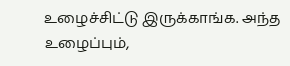உழைச்சிட்டு இருக்காங்க. அந்த உழைப்பும்,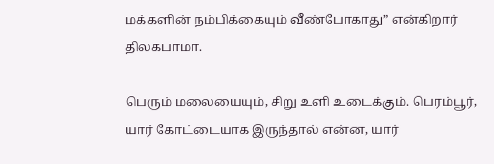மக்களின் நம்பிக்கையும் வீண்போகாது” என்கிறார் திலகபாமா.

பெரும் மலையையும், சிறு உளி உடைக்கும். பெரம்பூர், யார் கோட்டையாக இருந்தால் என்ன, யார்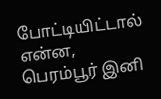போட்டியிட்டால் என்ன, பெரம்பூர் இனி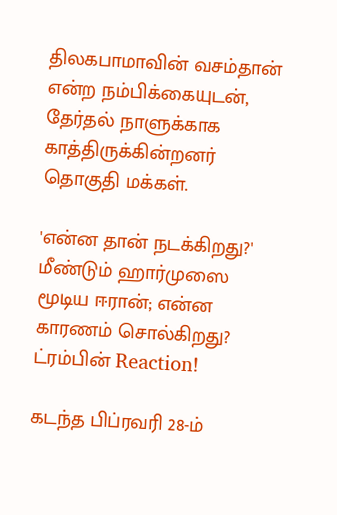திலகபாமாவின் வசம்தான் என்ற நம்பிக்கையுடன், தேர்தல் நாளுக்காக காத்திருக்கின்றனர் தொகுதி மக்கள்.

'என்ன தான் நடக்கிறது?' மீண்டும் ஹார்முஸை மூடிய ஈரான்; என்ன காரணம் சொல்கிறது? ட்ரம்பின் Reaction!

கடந்த பிப்ரவரி 28-ம்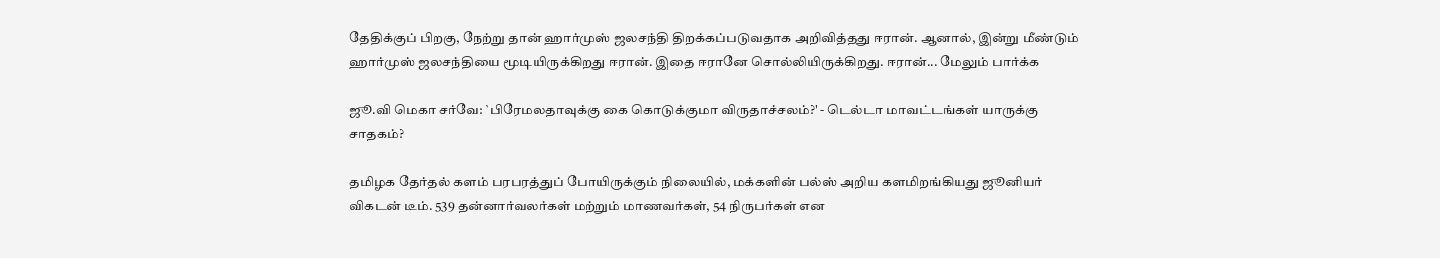தேதிக்குப் பிறகு, நேற்று தான் ஹார்முஸ் ஜலசந்தி திறக்கப்படுவதாக அறிவித்தது ஈரான். ஆனால், இன்று மீண்டும் ஹார்முஸ் ஜலசந்தியை மூடியிருக்கிறது ஈரான். இதை ஈரானே சொல்லியிருக்கிறது. ஈரான்... மேலும் பார்க்க

ஜூ.வி மெகா சர்வே: `பிரேமலதாவுக்கு கை கொடுக்குமா விருதாச்சலம்?' - டெல்டா மாவட்டங்கள் யாருக்கு சாதகம்?

தமிழக தேர்தல் களம் பரபரத்துப் போயிருக்கும் நிலையில், மக்களின் பல்ஸ் அறிய களமிறங்கியது ஜூனியர் விகடன் டீம். 539 தன்னார்வலர்கள் மற்றும் மாணவர்கள், 54 நிருபர்கள் என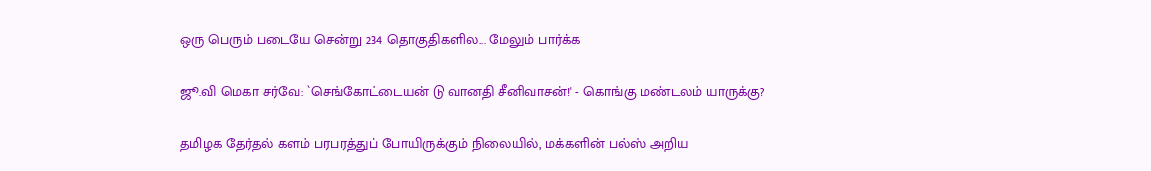ஒரு பெரும் படையே சென்று 234 தொகுதிகளில... மேலும் பார்க்க

ஜூ.வி மெகா சர்வே: `செங்கோட்டையன் டு வானதி சீனிவாசன்!' - கொங்கு மண்டலம் யாருக்கு?

தமிழக தேர்தல் களம் பரபரத்துப் போயிருக்கும் நிலையில், மக்களின் பல்ஸ் அறிய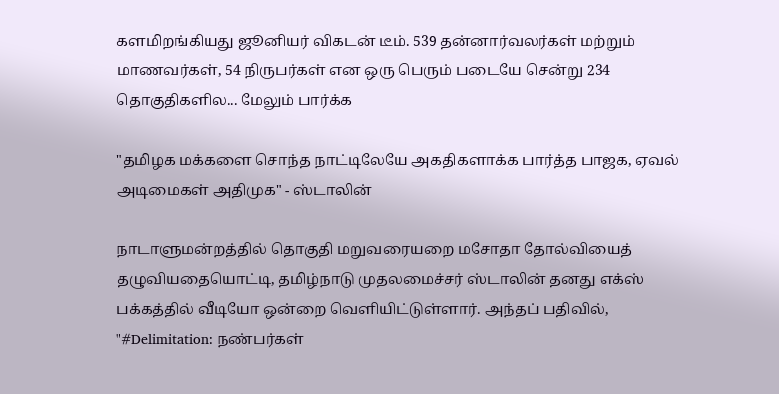களமிறங்கியது ஜூனியர் விகடன் டீம். 539 தன்னார்வலர்கள் மற்றும் மாணவர்கள், 54 நிருபர்கள் என ஒரு பெரும் படையே சென்று 234 தொகுதிகளில... மேலும் பார்க்க

"தமிழக மக்களை சொந்த நாட்டிலேயே அகதிகளாக்க பார்த்த பாஜக, ஏவல் அடிமைகள் அதிமுக" - ஸ்டாலின்

நாடாளுமன்றத்தில் தொகுதி மறுவரையறை மசோதா தோல்வியைத் தழுவியதையொட்டி, தமிழ்நாடு முதலமைச்சர் ஸ்டாலின் தனது எக்ஸ் பக்கத்தில் வீடியோ ஒன்றை வெளியிட்டுள்ளார். அந்தப் பதிவில், "#Delimitation: நண்பர்கள்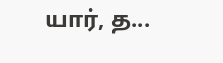யார், த...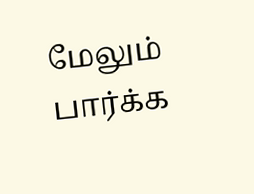மேலும் பார்க்க